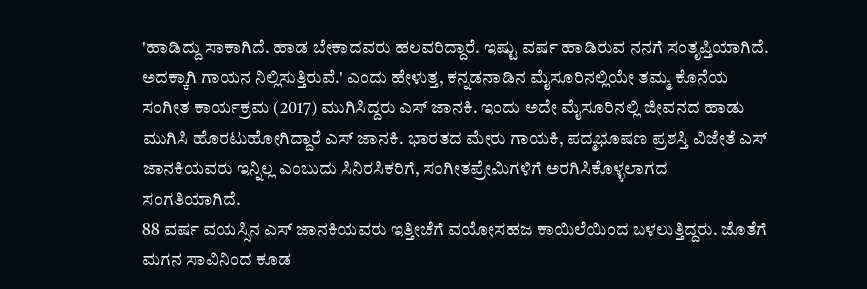'ಹಾಡಿದ್ದು ಸಾಕಾಗಿದೆ. ಹಾಡ ಬೇಕಾದವರು ಹಲವರಿದ್ದಾರೆ. ಇಷ್ಟು ವರ್ಷ ಹಾಡಿರುವ ನನಗೆ ಸಂತೃಪ್ತಿಯಾಗಿದೆ. ಅದಕ್ಕಾಗಿ ಗಾಯನ ನಿಲ್ಲಿಸುತ್ತಿರುವೆ.' ಎಂದು ಹೇಳುತ್ತ, ಕನ್ನಡನಾಡಿನ ಮೈಸೂರಿನಲ್ಲಿಯೇ ತಮ್ಮ ಕೊನೆಯ ಸಂಗೀತ ಕಾರ್ಯಕ್ರಮ (2017) ಮುಗಿಸಿದ್ದರು ಎಸ್ ಜಾನಕಿ. ಇಂದು ಅದೇ ಮೈಸೂರಿನಲ್ಲಿ ಜೀವನದ ಹಾಡು ಮುಗಿಸಿ ಹೊರಟುಹೋಗಿದ್ದಾರೆ ಎಸ್ ಜಾನಕಿ. ಭಾರತದ ಮೇರು ಗಾಯಕಿ, ಪದ್ಮಭೂಷಣ ಪ್ರಶಸ್ತಿ ವಿಜೇತೆ ಎಸ್ ಜಾನಕಿಯವರು ಇನ್ನಿಲ್ಲ ಎಂಬುದು ಸಿನಿರಸಿಕರಿಗೆ, ಸಂಗೀತಪ್ರೇಮಿಗಳಿಗೆ ಅರಗಿಸಿಕೊಳ್ಳಲಾಗದ ಸಂಗತಿಯಾಗಿದೆ.
88 ವರ್ಷ ವಯಸ್ಸಿನ ಎಸ್ ಜಾನಕಿಯವರು ಇತ್ತೀಚೆಗೆ ವಯೋಸಹಜ ಕಾಯಿಲೆಯಿಂದ ಬಳಲುತ್ತಿದ್ದರು. ಜೊತೆಗೆ ಮಗನ ಸಾವಿನಿಂದ ಕೂಡ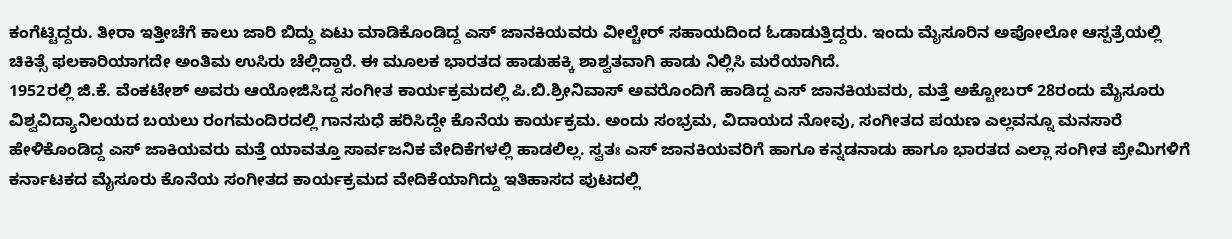ಕಂಗೆಟ್ಟಿದ್ದರು. ತೀರಾ ಇತ್ತೀಚೆಗೆ ಕಾಲು ಜಾರಿ ಬಿದ್ದು ಏಟು ಮಾಡಿಕೊಂಡಿದ್ದ ಎಸ್ ಜಾನಕಿಯವರು ವೀಲ್ಚೇರ್ ಸಹಾಯದಿಂದ ಓಡಾಡುತ್ತಿದ್ದರು. ಇಂದು ಮೈಸೂರಿನ ಅಪೋಲೋ ಆಸ್ಪತ್ರೆಯಲ್ಲಿ ಚಿಕಿತ್ಸೆ ಫಲಕಾರಿಯಾಗದೇ ಅಂತಿಮ ಉಸಿರು ಚೆಲ್ಲಿದ್ದಾರೆ. ಈ ಮೂಲಕ ಭಾರತದ ಹಾಡುಹಕ್ಕಿ ಶಾಶ್ವತವಾಗಿ ಹಾಡು ನಿಲ್ಲಿಸಿ ಮರೆಯಾಗಿದೆ.
1952ರಲ್ಲಿ ಜಿ.ಕೆ. ವೆಂಕಟೇಶ್ ಅವರು ಆಯೋಜಿಸಿದ್ದ ಸಂಗೀತ ಕಾರ್ಯಕ್ರಮದಲ್ಲಿ ಪಿ.ಬಿ.ಶ್ರೀನಿವಾಸ್ ಅವರೊಂದಿಗೆ ಹಾಡಿದ್ದ ಎಸ್ ಜಾನಕಿಯವರು, ಮತ್ತೆ ಅಕ್ಟೋಬರ್ 28ರಂದು ಮೈಸೂರು ವಿಶ್ವವಿದ್ಯಾನಿಲಯದ ಬಯಲು ರಂಗಮಂದಿರದಲ್ಲಿ ಗಾನಸುಧೆ ಹರಿಸಿದ್ದೇ ಕೊನೆಯ ಕಾರ್ಯಕ್ರಮ. ಅಂದು ಸಂಭ್ರಮ, ವಿದಾಯದ ನೋವು, ಸಂಗೀತದ ಪಯಣ ಎಲ್ಲವನ್ನೂ ಮನಸಾರೆ ಹೇಳಿಕೊಂಡಿದ್ದ ಎಸ್ ಜಾಕಿಯವರು ಮತ್ತೆ ಯಾವತ್ತೂ ಸಾರ್ವಜನಿಕ ವೇದಿಕೆಗಳಲ್ಲಿ ಹಾಡಲಿಲ್ಲ. ಸ್ವತಃ ಎಸ್ ಜಾನಕಿಯವರಿಗೆ ಹಾಗೂ ಕನ್ನಡನಾಡು ಹಾಗೂ ಭಾರತದ ಎಲ್ಲಾ ಸಂಗೀತ ಪ್ರೇಮಿಗಳಿಗೆ ಕರ್ನಾಟಕದ ಮೈಸೂರು ಕೊನೆಯ ಸಂಗೀತದ ಕಾರ್ಯಕ್ರಮದ ವೇದಿಕೆಯಾಗಿದ್ದು ಇತಿಹಾಸದ ಪುಟದಲ್ಲಿ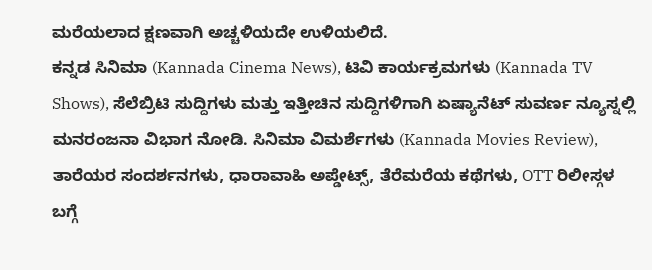ಮರೆಯಲಾದ ಕ್ಷಣವಾಗಿ ಅಚ್ಚಳಿಯದೇ ಉಳಿಯಲಿದೆ.
ಕನ್ನಡ ಸಿನಿಮಾ (Kannada Cinema News), ಟಿವಿ ಕಾರ್ಯಕ್ರಮಗಳು (Kannada TV Shows), ಸೆಲೆಬ್ರಿಟಿ ಸುದ್ದಿಗಳು ಮತ್ತು ಇತ್ತೀಚಿನ ಸುದ್ದಿಗಳಿಗಾಗಿ ಏಷ್ಯಾನೆಟ್ ಸುವರ್ಣ ನ್ಯೂಸ್ನಲ್ಲಿ ಮನರಂಜನಾ ವಿಭಾಗ ನೋಡಿ. ಸಿನಿಮಾ ವಿಮರ್ಶೆಗಳು (Kannada Movies Review), ತಾರೆಯರ ಸಂದರ್ಶನಗಳು, ಧಾರಾವಾಹಿ ಅಪ್ಡೇಟ್ಸ್, ತೆರೆಮರೆಯ ಕಥೆಗಳು, OTT ರಿಲೀಸ್ಗಳ ಬಗ್ಗೆ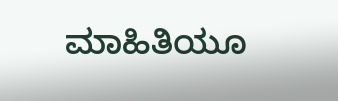ಮಾಹಿತಿಯೂ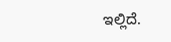ಇಲ್ಲಿದೆ.